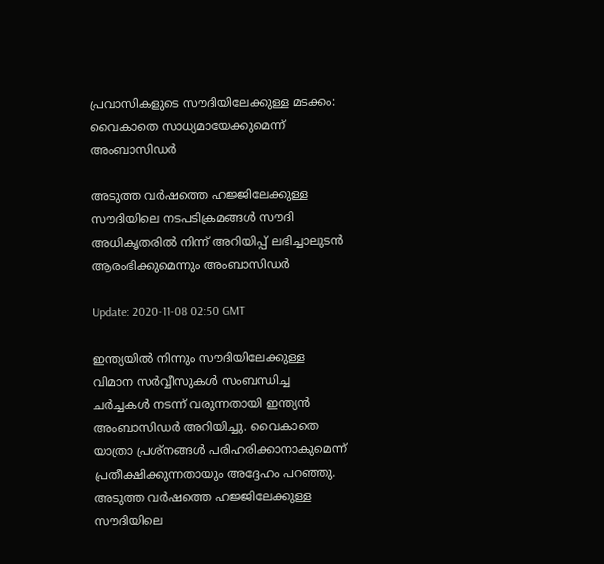പ്രവാസികളുടെ സൗദിയിലേക്കുള്ള മടക്കം: വൈകാതെ സാധ്യമായേക്കുമെന്ന് അംബാസിഡർ

അടുത്ത വർഷത്തെ ഹജ്ജിലേക്കുള്ള സൗദിയിലെ നടപടിക്രമങ്ങൾ സൗദി അധികൃതരിൽ നിന്ന് അറിയിപ്പ് ലഭിച്ചാലുടൻ ആരംഭിക്കുമെന്നും അംബാസിഡർ

Update: 2020-11-08 02:50 GMT

ഇന്ത്യയിൽ നിന്നും സൗദിയിലേക്കുള്ള വിമാന സർവ്വീസുകൾ സംബന്ധിച്ച ചർച്ചകൾ നടന്ന് വരുന്നതായി ഇന്ത്യൻ അംബാസിഡർ അറിയിച്ചു. വൈകാതെ യാത്രാ പ്രശ്നങ്ങൾ പരിഹരിക്കാനാകുമെന്ന് പ്രതീക്ഷിക്കുന്നതായും അദ്ദേഹം പറഞ്ഞു. അടുത്ത വർഷത്തെ ഹജ്ജിലേക്കുള്ള സൗദിയിലെ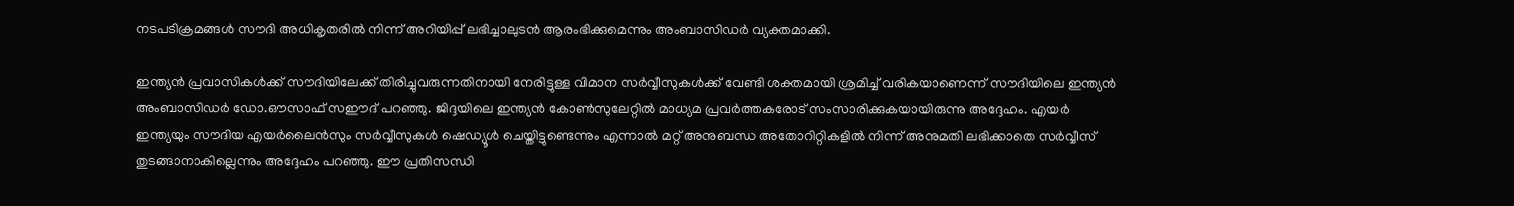നടപടിക്രമങ്ങൾ സൗദി അധികൃതരിൽ നിന്ന് അറിയിപ്പ് ലഭിച്ചാലുടൻ ആരംഭിക്കുമെന്നും അംബാസിഡർ വ്യക്തമാക്കി.

ഇന്ത്യൻ പ്രവാസികൾക്ക് സൗദിയിലേക്ക് തിരിച്ചുവരുന്നതിനായി നേരിട്ടുള്ള വിമാന സർവ്വീസുകൾക്ക് വേണ്ടി ശക്തമായി ശ്രമിച്ച് വരികയാണെന്ന് സൗദിയിലെ ഇന്ത്യൻ അംബാസിഡർ ഡോ.ഔസാഫ് സഈദ് പറഞ്ഞു. ജിദ്ദയിലെ ഇന്ത്യൻ കോൺസുലേറ്റിൽ മാധ്യമ പ്രവർത്തകരോട് സംസാരിക്കുകയായിരുന്നു അദ്ദേഹം. എയർ ഇന്ത്യയും സൗദിയ എയർലൈൻസും സർവ്വീസുകൾ ഷെഡ്യൂൾ ചെയ്തിട്ടുണ്ടെന്നും എന്നാൽ മറ്റ് അനുബന്ധ അതോറിറ്റികളിൽ നിന്ന് അനുമതി ലഭിക്കാതെ സർവ്വീസ് തുടങ്ങാനാകില്ലെന്നും അദ്ദേഹം പറഞ്ഞു. ഈ പ്രതിസന്ധി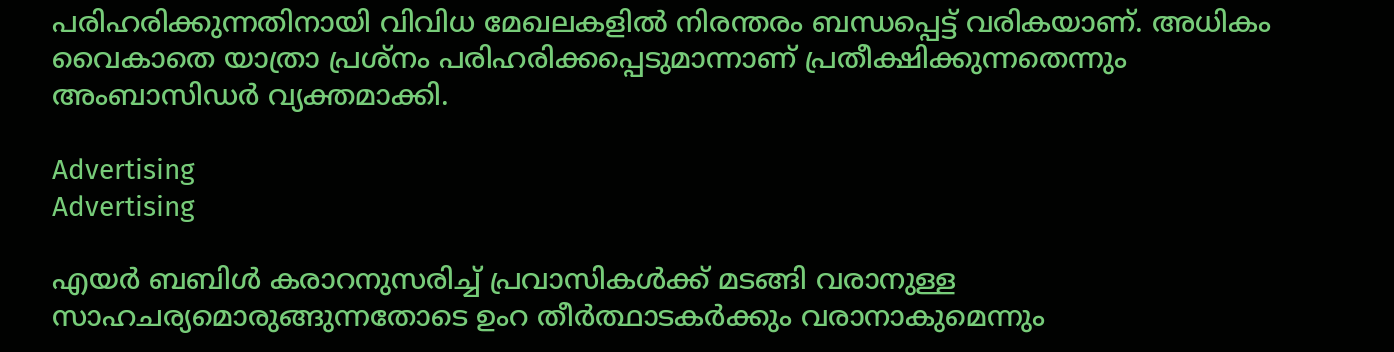പരിഹരിക്കുന്നതിനായി വിവിധ മേഖലകളിൽ നിരന്തരം ബന്ധപ്പെട്ട് വരികയാണ്. അധികം വൈകാതെ യാത്രാ പ്രശ്‌നം പരിഹരിക്കപ്പെടുമാന്നാണ് പ്രതീക്ഷിക്കുന്നതെന്നും അംബാസിഡർ വ്യക്തമാക്കി.

Advertising
Advertising

എയർ ബബിൾ കരാറനുസരിച്ച് പ്രവാസികൾക്ക് മടങ്ങി വരാനുള്ള സാഹചര്യമൊരുങ്ങുന്നതോടെ ഉംറ തീർത്ഥാടകർക്കും വരാനാകുമെന്നും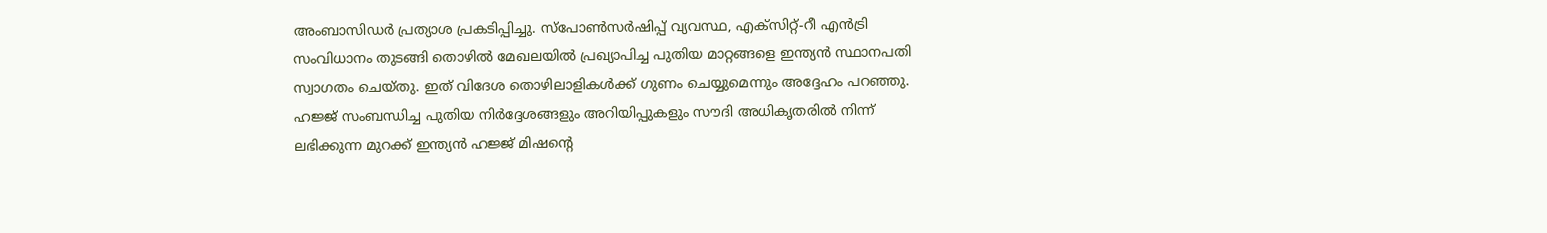അംബാസിഡർ പ്രത്യാശ പ്രകടിപ്പിച്ചു. സ്‌പോൺസർഷിപ്പ് വ്യവസ്ഥ, എക്‌സിറ്റ്-റീ എൻട്രി സംവിധാനം തുടങ്ങി തൊഴിൽ മേഖലയിൽ പ്രഖ്യാപിച്ച പുതിയ മാറ്റങ്ങളെ ഇന്ത്യൻ സ്ഥാനപതി സ്വാഗതം ചെയ്തു. ഇത് വിദേശ തൊഴിലാളികൾക്ക് ഗുണം ചെയ്യുമെന്നും അദ്ദേഹം പറഞ്ഞു. ഹജ്ജ് സംബന്ധിച്ച പുതിയ നിർദ്ദേശങ്ങളും അറിയിപ്പുകളും സൗദി അധികൃതരിൽ നിന്ന് ലഭിക്കുന്ന മുറക്ക് ഇന്ത്യൻ ഹജ്ജ് മിഷന്‍റെ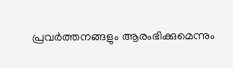പ്രവർത്തനങ്ങളും ആരംഭിക്കുമെന്നും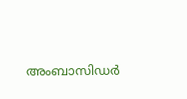അംബാസിഡർ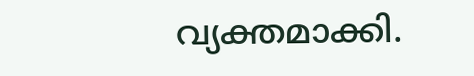വ്യക്തമാക്കി.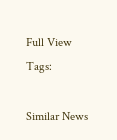Full View
Tags:

Similar News